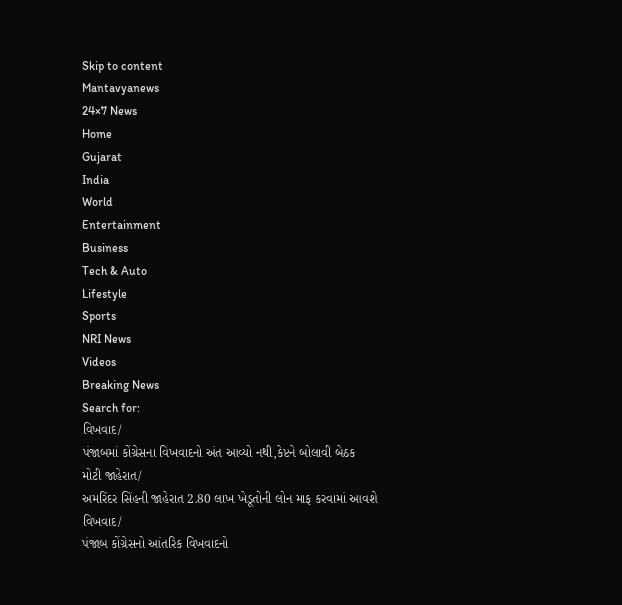Skip to content
Mantavyanews
24×7 News
Home
Gujarat
India
World
Entertainment
Business
Tech & Auto
Lifestyle
Sports
NRI News
Videos
Breaking News
Search for:
વિખવાદ/
પંજાબમાં કોંગ્રેસના વિખવાદનો અંત આવ્યો નથી,કેપ્ટને બોલાવી બેઠક
મોટી જાહેરાત/
અમરિંદર સિંહની જાહેરાત 2.80 લાખ ખેડૂતોની લોન માફ કરવામાં આવશે
વિખવાદ/
પંજાબ કોંગ્રેસનો આંતરિક વિખવાદનો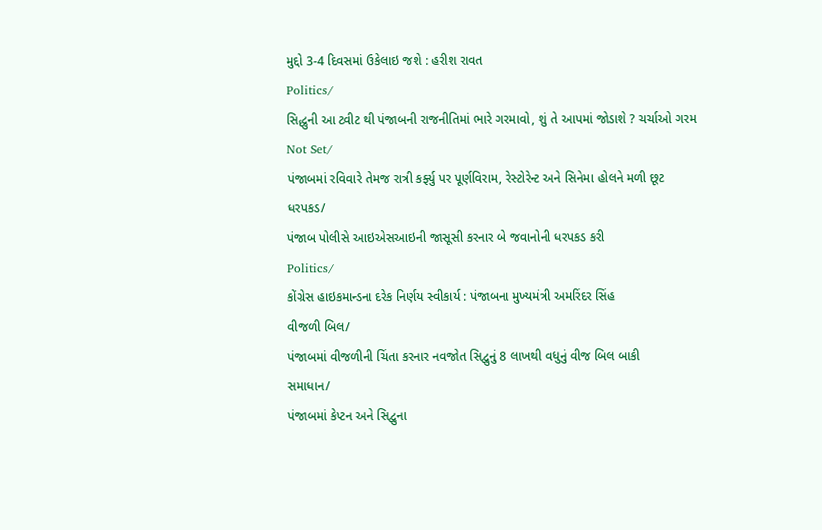મુદ્દો 3-4 દિવસમાં ઉકેલાઇ જશે : હરીશ રાવત
Politics/
સિદ્ધુની આ ટ્વીટ થી પંજાબની રાજનીતિમાં ભારે ગરમાવો, શું તે આપમાં જોડાશે ? ચર્ચાઓ ગરમ
Not Set/
પંજાબમાં રવિવારે તેમજ રાત્રી કર્ફ્યુ પર પૂર્ણવિરામ, રેસ્ટોરેન્ટ અને સિનેમા હોલને મળી છૂટ
ધરપકડ/
પંજાબ પોલીસે આઇએસઆઇની જાસૂસી કરનાર બે જવાનોની ધરપકડ કરી
Politics/
કોંગ્રેસ હાઇકમાન્ડના દરેક નિર્ણય સ્વીકાર્ય : પંજાબના મુખ્યમંત્રી અમરિંદર સિંહ
વીજળી બિલ/
પંજાબમાં વીજળીની ચિંતા કરનાર નવજોત સિદ્વુનું 8 લાખથી વધુનું વીજ બિલ બાકી
સમાધાન/
પંજાબમાં કેપ્ટન અને સિદ્વુના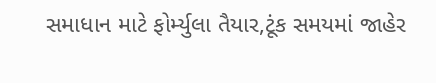સમાધાન માટે ફોર્મ્યુલા તૈયાર,ટૂંક સમયમાં જાહેર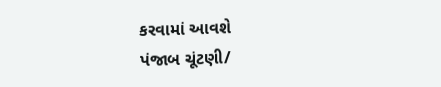કરવામાં આવશે
પંજાબ ચૂંટણી/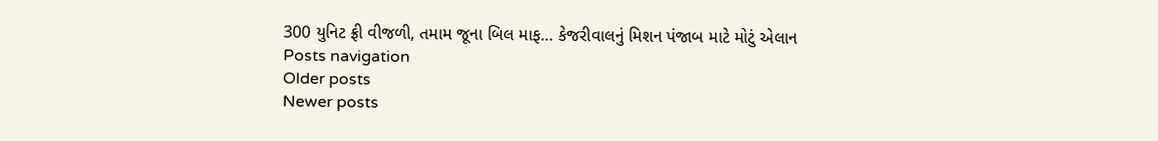300 યુનિટ ફ્રી વીજળી, તમામ જૂના બિલ માફ… કેજરીવાલનું મિશન પંજાબ માટે મોટું એલાન
Posts navigation
Older posts
Newer posts